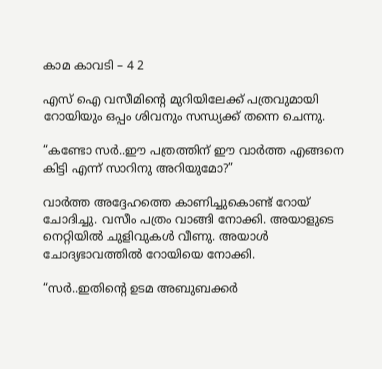കാമ കാവടി – 4 2

എസ് ഐ വസീമിന്റെ മുറിയിലേക്ക് പത്രവുമായി റോയിയും ഒപ്പം ശിവനും സന്ധ്യക്ക് തന്നെ ചെന്നു.

“കണ്ടോ സര്‍..ഈ പത്രത്തിന് ഈ വാര്‍ത്ത എങ്ങനെ കിട്ടി എന്ന് സാറിനു അറിയുമോ?”

വാര്‍ത്ത അദ്ദേഹത്തെ കാണിച്ചുകൊണ്ട് റോയ് ചോദിച്ചു. വസീം പത്രം വാങ്ങി നോക്കി. അയാളുടെ നെറ്റിയില്‍ ചുളിവുകള്‍ വീണു. അയാള്‍ ചോദ്യഭാവത്തില്‍ റോയിയെ നോക്കി.

“സര്‍..ഇതിന്റെ ഉടമ അബുബക്കര്‍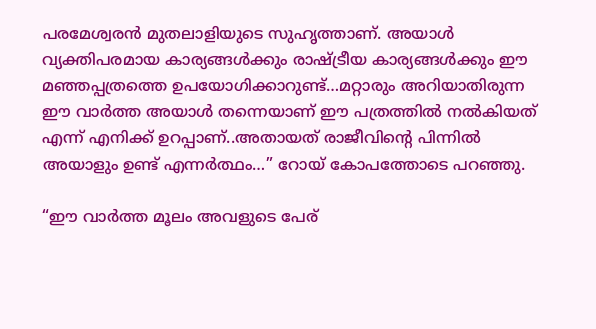പരമേശ്വരന്‍ മുതലാളിയുടെ സുഹൃത്താണ്. അയാള്‍ വ്യക്തിപരമായ കാര്യങ്ങള്‍ക്കും രാഷ്ട്രീയ കാര്യങ്ങള്‍ക്കും ഈ മഞ്ഞപ്പത്രത്തെ ഉപയോഗിക്കാറുണ്ട്…മറ്റാരും അറിയാതിരുന്ന ഈ വാര്‍ത്ത അയാള്‍ തന്നെയാണ് ഈ പത്രത്തില്‍ നല്‍കിയത് എന്ന് എനിക്ക് ഉറപ്പാണ്‌..അതായത് രാജീവിന്റെ പിന്നില്‍ അയാളും ഉണ്ട് എന്നര്‍ത്ഥം…” റോയ് കോപത്തോടെ പറഞ്ഞു.

“ഈ വാര്‍ത്ത മൂലം അവളുടെ പേര്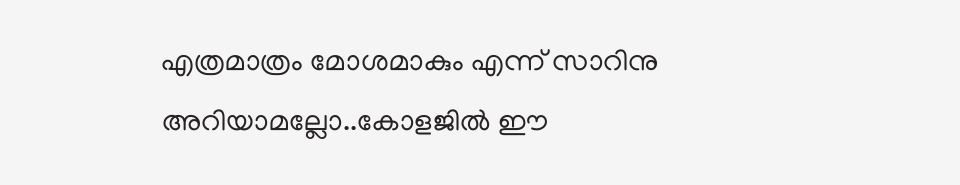എത്രമാത്രം മോശമാകും എന്ന് സാറിനു അറിയാമല്ലോ..കോളജില്‍ ഈ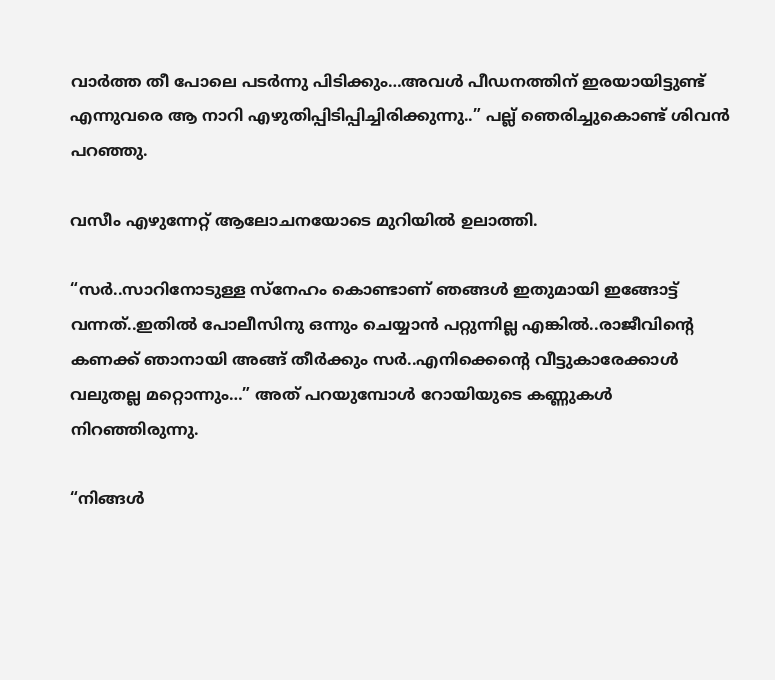വാര്‍ത്ത തീ പോലെ പടര്‍ന്നു പിടിക്കും…അവള്‍ പീഡനത്തിന് ഇരയായിട്ടുണ്ട് എന്നുവരെ ആ നാറി എഴുതിപ്പിടിപ്പിച്ചിരിക്കുന്നു..” പല്ല് ഞെരിച്ചുകൊണ്ട് ശിവന്‍ പറഞ്ഞു.

വസീം എഴുന്നേറ്റ് ആലോചനയോടെ മുറിയില്‍ ഉലാത്തി.

“സര്‍..സാറിനോടുള്ള സ്നേഹം കൊണ്ടാണ് ഞങ്ങള്‍ ഇതുമായി ഇങ്ങോട്ട് വന്നത്..ഇതില്‍ പോലീസിനു ഒന്നും ചെയ്യാന്‍ പറ്റുന്നില്ല എങ്കില്‍..രാജീവിന്റെ കണക്ക് ഞാനായി അങ്ങ് തീര്‍ക്കും സര്‍..എനിക്കെന്റെ വീട്ടുകാരേക്കാള്‍ വലുതല്ല മറ്റൊന്നും…” അത് പറയുമ്പോള്‍ റോയിയുടെ കണ്ണുകള്‍ നിറഞ്ഞിരുന്നു.

“നിങ്ങള്‍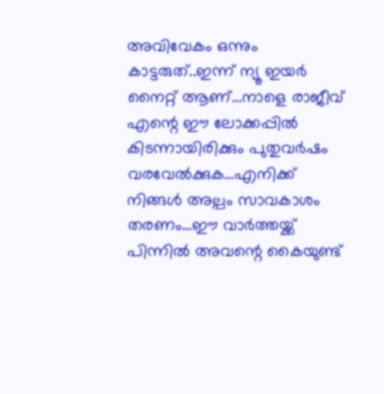അവിവേകം ഒന്നും കാട്ടരുത്..ഇന്ന് ന്യൂ ഇയര്‍ നൈറ്റ് ആണ്…നാളെ രാജീവ് എന്റെ ഈ ലോക്കപ്പില്‍ കിടന്നായിരിക്കും പുതുവര്‍ഷം വരവേല്‍ക്കുക…എനിക്ക് നിങ്ങള്‍ അല്പം സാവകാശം തരണം…ഈ വാര്‍ത്തയ്ക്ക് പിന്നില്‍ അവന്റെ കൈയുണ്ട്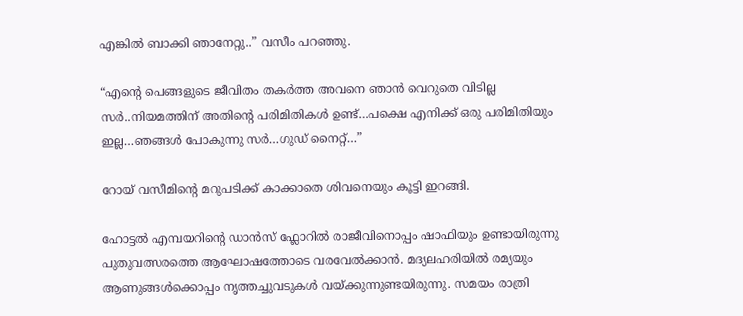എങ്കില്‍ ബാക്കി ഞാനേറ്റു..” വസീം പറഞ്ഞു.

“എന്റെ പെങ്ങളുടെ ജീവിതം തകര്‍ത്ത അവനെ ഞാന്‍ വെറുതെ വിടില്ല സര്‍..നിയമത്തിന് അതിന്റെ പരിമിതികള്‍ ഉണ്ട്…പക്ഷെ എനിക്ക് ഒരു പരിമിതിയും ഇല്ല…ഞങ്ങള്‍ പോകുന്നു സര്‍…ഗുഡ് നൈറ്റ്…”

റോയ് വസീമിന്റെ മറുപടിക്ക് കാക്കാതെ ശിവനെയും കൂട്ടി ഇറങ്ങി.

ഹോട്ടല്‍ എമ്പയറിന്റെ ഡാന്‍സ് ഫ്ലോറില്‍ രാജീവിനൊപ്പം ഷാഫിയും ഉണ്ടായിരുന്നു പുതുവത്സരത്തെ ആഘോഷത്തോടെ വരവേല്‍ക്കാന്‍. മദ്യലഹരിയില്‍ രമ്യയും ആണുങ്ങള്‍ക്കൊപ്പം നൃത്തച്ചുവടുകള്‍ വയ്ക്കുന്നുണ്ടയിരുന്നു. സമയം രാത്രി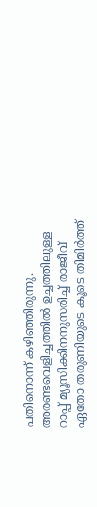പതിനൊന്ന് കഴിഞ്ഞിരുന്നു. അരണ്ടവെളിച്ചത്തില്‍ ഉച്ചത്തിലുള്ള റാപ്പ് മ്യൂസിക്കിനനുസരിച്ച് രാജീവ് ഏതോ തരുണിയുടെ കൂടെ തിമിര്‍ത്ത്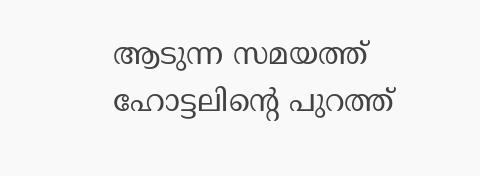ആടുന്ന സമയത്ത് ഹോട്ടലിന്റെ പുറത്ത്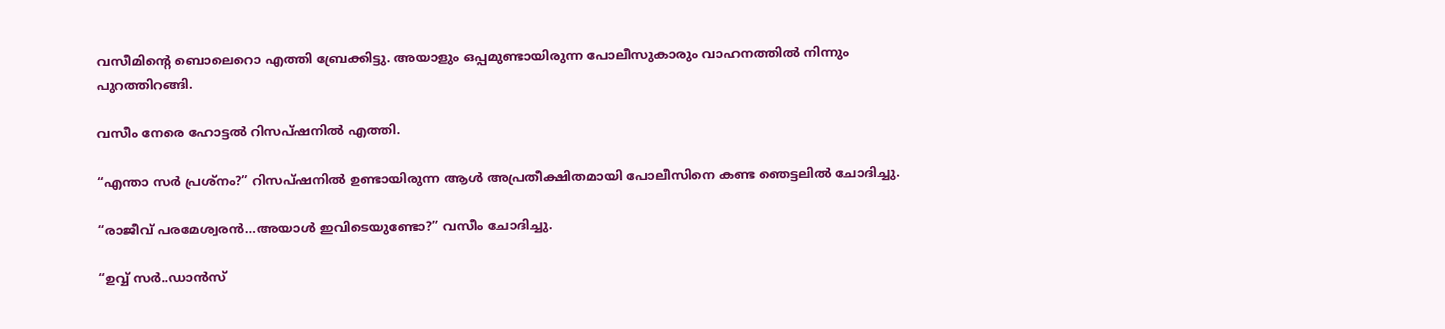വസീമിന്റെ ബൊലെറൊ എത്തി ബ്രേക്കിട്ടു. അയാളും ഒപ്പമുണ്ടായിരുന്ന പോലീസുകാരും വാഹനത്തില്‍ നിന്നും പുറത്തിറങ്ങി.

വസീം നേരെ ഹോട്ടല്‍ റിസപ്ഷനില്‍ എത്തി.

“എന്താ സര്‍ പ്രശ്നം?” റിസപ്ഷനില്‍ ഉണ്ടായിരുന്ന ആള്‍ അപ്രതീക്ഷിതമായി പോലീസിനെ കണ്ട ഞെട്ടലില്‍ ചോദിച്ചു.

“രാജീവ് പരമേശ്വരന്‍…അയാള്‍ ഇവിടെയുണ്ടോ?” വസീം ചോദിച്ചു.

“ഉവ്വ് സര്‍..ഡാന്‍സ്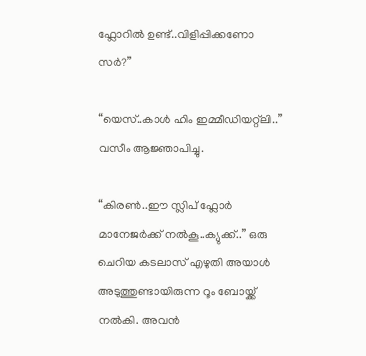ഫ്ലോറില്‍ ഉണ്ട്..വിളിപ്പിക്കണോ സര്‍?”

“യെസ്..കാള്‍ ഹിം ഇമ്മീഡിയറ്റ്ലി..” വസീം ആജ്ഞാപിച്ചു.

“കിരണ്‍..ഈ സ്ലിപ് ഫ്ലോര്‍ മാനേജര്‍ക്ക് നല്‍കൂ..ക്യുക്ക്..” ഒരു ചെറിയ കടലാസ് എഴുതി അയാള്‍ അടുത്തുണ്ടായിരുന്ന റൂം ബോയ്ക്ക് നല്‍കി. അവന്‍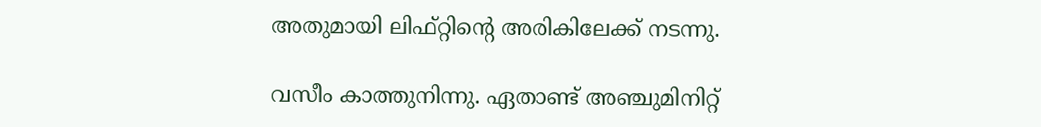അതുമായി ലിഫ്റ്റിന്റെ അരികിലേക്ക് നടന്നു.

വസീം കാത്തുനിന്നു. ഏതാണ്ട് അഞ്ചുമിനിറ്റ്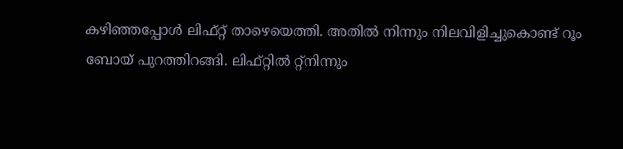കഴിഞ്ഞപ്പോള്‍ ലിഫ്റ്റ്‌ താഴെയെത്തി. അതില്‍ നിന്നും നിലവിളിച്ചുകൊണ്ട് റൂം ബോയ്‌ പുറത്തിറങ്ങി. ലിഫ്റ്റില്‍ റ്റ്നിന്നും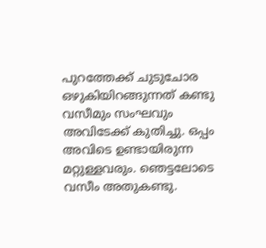പുറത്തേക്ക് ചുടുചോര ഒഴുകിയിറങ്ങുന്നത് കണ്ടു വസീമും സംഘവും അവിടേക്ക് കുതിച്ചു. ഒപ്പം അവിടെ ഉണ്ടായിരുന്ന മറ്റുള്ളവരും. ഞെട്ടലോടെ വസീം അതുകണ്ടു.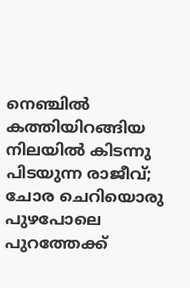നെഞ്ചില്‍ കത്തിയിറങ്ങിയ നിലയില്‍ കിടന്നു പിടയുന്ന രാജീവ്‌; ചോര ചെറിയൊരു പുഴപോലെ പുറത്തേക്ക്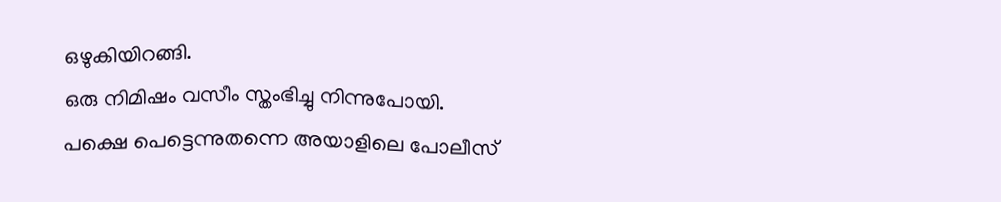ഒഴുകിയിറങ്ങി.
ഒരു നിമിഷം വസീം സ്തംഭിച്ചു നിന്നുപോയി. പക്ഷെ പെട്ടെന്നുതന്നെ അയാളിലെ പോലീസ്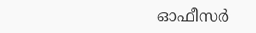ഓഫീസര്‍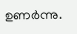ഉണര്‍ന്നു.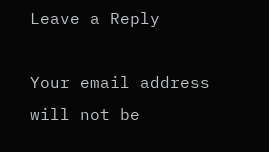Leave a Reply

Your email address will not be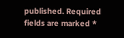published. Required fields are marked *